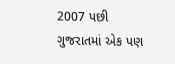2007 પછી ગુજરાતમાં એક પણ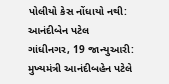પોલીયો કેસ નોંધાયો નથી: આનંદીબેન પટેલ
ગાંધીનગર, 19 જાન્યુઆરી: મુખ્યમંત્રી આનંદીબહેન પટેલે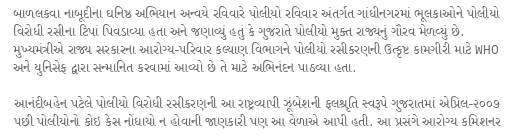બાળલકવા નાબૂદીના ઘનિષ્ઠ અભિયાન અન્વયે રવિવારે પોલીયો રવિવાર અંતર્ગત ગાંધીનગરમાં ભૂલકાઓને પોલીયો વિરોધી રસીના ટિપાં પિવડાવ્યા હતા અને જણાવ્યું હતું કે ગુજરાતે પોલીયો મુક્ત રાજ્યનું ગૌરવ મેળવ્યું છે.
મુખ્યમંત્રીએ રાજ્ય સરકારના આરોગ્ય-પરિવાર કલ્યાણ વિભાગને પોલીયો રસીકરણની ઉત્કૃષ્ટ કામગીરી માટે WHO અને યુનિસેફ દ્વારા સન્માનિત કરવામાં આવ્યો છે તે માટે અભિનંદન પાઠવ્યા હતા.

આનંદીબહેન પટેલે પોલીયો વિરોધી રસીકરણની આ રાષ્ટ્રવ્યાપી ઝૂંબેશની ફલશ્રૃતિ સ્વરૂપે ગુજરાતમાં એપ્રિલ-૨૦૦૭ પછી પોલીયોનો કોઇ કેસ નોંધાયો ન હોવાની જાણકારી પણ આ વેળાએ આપી હતી. આ પ્રસંગે આરોગ્ય કમિશનર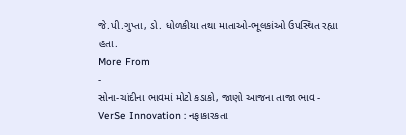જે.પી.ગુપ્તા, ડો. ધોળકીયા તથા માતાઓ-ભૂલકાંઓ ઉપસ્થિત રહ્યા હતા.
More From
-
સોના-ચાંદીના ભાવમાં મોટો કડાકો, જાણો આજના તાજા ભાવ -
VerSe Innovation : નફાકારકતા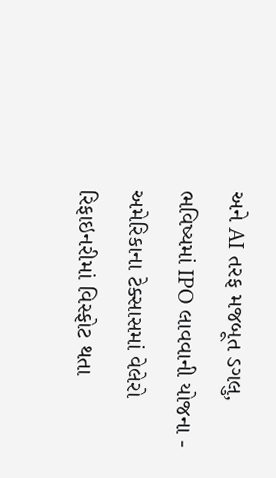અને AI તરફ મજબૂત ડગલુ, ભવિષ્યમાં IPO લાવવાની યોજના -
અમેરિકાના ટેક્સાસમાં વેલેરો રિફાઇનરીમાં વિસ્ફોટ થતા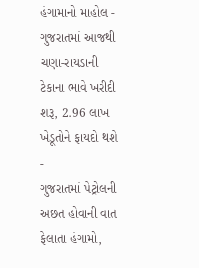હંગામાનો માહોલ -
ગુજરાતમાં આજથી ચણા-રાયડાની ટેકાના ભાવે ખરીદી શરૂ, 2.96 લાખ ખેડૂતોને ફાયદો થશે -
ગુજરાતમાં પેટ્રોલની અછત હોવાની વાત ફેલાતા હંગામો,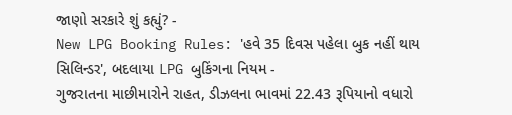જાણો સરકારે શું કહ્યું? -
New LPG Booking Rules: 'હવે 35 દિવસ પહેલા બુક નહીં થાય સિલિન્ડર', બદલાયા LPG બુકિંગના નિયમ -
ગુજરાતના માછીમારોને રાહત, ડીઝલના ભાવમાં 22.43 રૂપિયાનો વધારો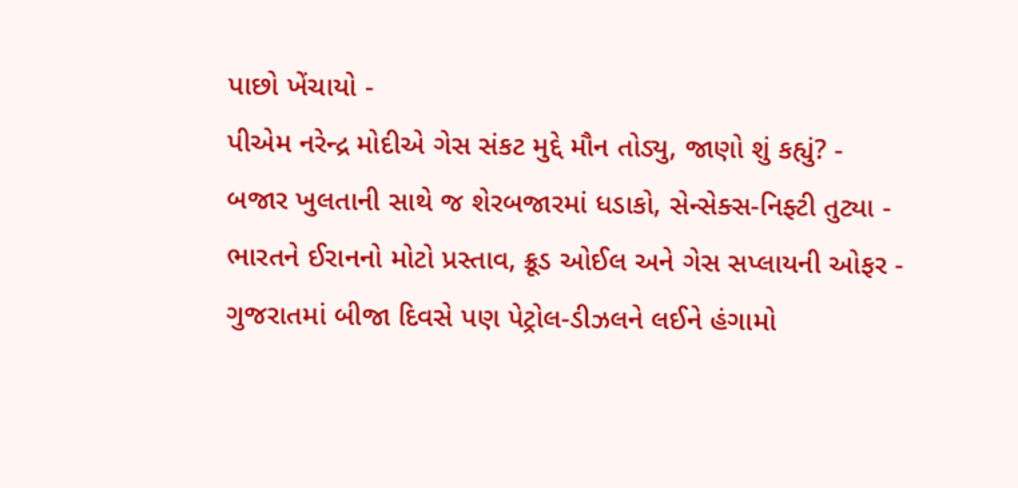પાછો ખેંચાયો -
પીએમ નરેન્દ્ર મોદીએ ગેસ સંકટ મુદ્દે મૌન તોડ્યુ, જાણો શું કહ્યું? -
બજાર ખુલતાની સાથે જ શેરબજારમાં ધડાકો, સેન્સેક્સ-નિફ્ટી તુટ્યા -
ભારતને ઈરાનનો મોટો પ્રસ્તાવ, ક્રૂડ ઓઈલ અને ગેસ સપ્લાયની ઓફર -
ગુજરાતમાં બીજા દિવસે પણ પેટ્રોલ-ડીઝલને લઈને હંગામો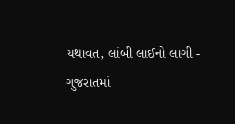યથાવત, લાંબી લાઈનો લાગી -
ગુજરાતમાં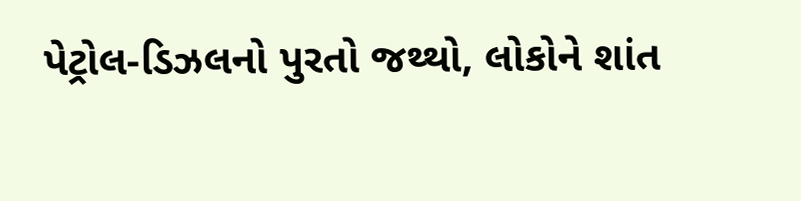પેટ્રોલ-ડિઝલનો પુરતો જથ્થો, લોકોને શાંત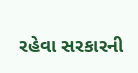રહેવા સરકારની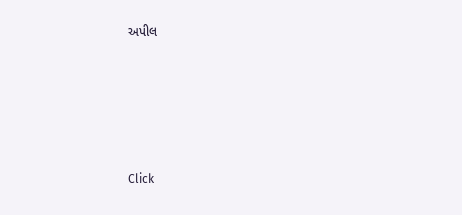અપીલ








Click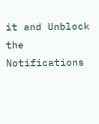it and Unblock the Notifications